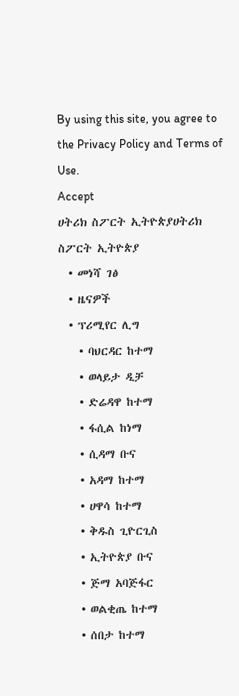By using this site, you agree to the Privacy Policy and Terms of Use.
Accept
ሀትሪክ ስፖርት ኢትዮጵያሀትሪክ ስፖርት ኢትዮጵያ
  • መነሻ ገፅ
  • ዜናዎች
  • ፕሪሚየር ሊግ
    • ባህርዳር ከተማ
    • ወላይታ ዲቻ
    • ድሬዳዋ ከተማ
    • ፋሲል ከነማ
    • ሲዳማ ቡና
    • አዳማ ከተማ
    • ሀዋሳ ከተማ
    • ቅዱስ ጊዮርጊስ
    • ኢትዮጵያ ቡና
    • ጅማ አባጅፋር
    • ወልቂጤ ከተማ
    • ሰበታ ከተማ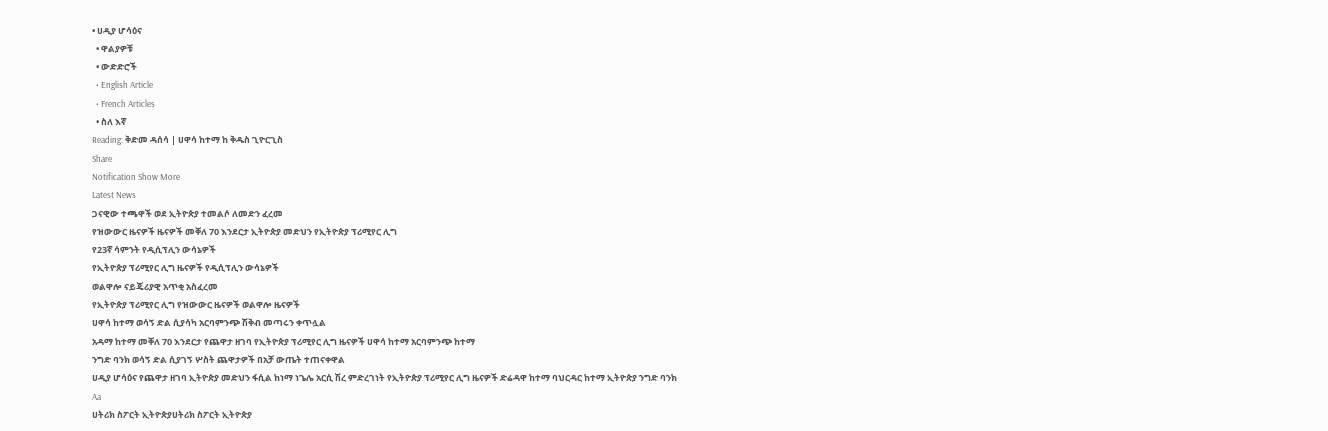• ሀዲያ ሆሳዕና
  • ዋልያዎቹ
  • ውድድሮች
  • English Article
  • French Articles
  • ስለ እኛ
Reading: ቅድመ ዳሰሳ | ሀዋሳ ከተማ ከ ቅዱስ ጊዮርጊስ
Share
Notification Show More
Latest News
ጋናዊው ተጫዋች ወደ ኢትዮጵያ ተመልሶ ለመድን ፈረመ
የዝውውር ዜናዎች ዜናዎች መቐለ 70 እንደርታ ኢትዮጵያ መድህን የኢትዮጵያ ፕሪሚየር ሊግ
የ23ኛ ሳምንት የዲሲፕሊን ውሳኔዎች
የኢትዮጵያ ፕሪሚየር ሊግ ዜናዎች የዲሲፕሊን ውሳኔዎች
ወልዋሎ ናይጄሪያዊ አጥቂ አስፈረመ
የኢትዮጵያ ፕሪሚየር ሊግ የዝውውር ዜናዎች ወልዋሎ ዜናዎች
ሀዋሳ ከተማ ወሳኝ ድል ሲያሳካ አርባምንጭ ሽቅብ መጣሩን ቀጥሏል
አዳማ ከተማ መቐለ 70 እንደርታ የጨዋታ ዘገባ የኢትዮጵያ ፕሪሚየር ሊግ ዜናዎች ሀዋሳ ከተማ አርባምንጭ ከተማ
ንግድ ባንክ ወሳኝ ድል ሲያገኝ ሦስት ጨዋታዎች በአቻ ውጤት ተጠናቀዋል
ሀዲያ ሆሳዕና የጨዋታ ዘገባ ኢትዮጵያ መድህን ፋሲል ከነማ ነጌሌ አርሲ ሽረ ምድረገነት የኢትዮጵያ ፕሪሚየር ሊግ ዜናዎች ድሬዳዋ ከተማ ባህርዳር ከተማ ኢትዮጵያ ንግድ ባንክ
Aa
ሀትሪክ ስፖርት ኢትዮጵያሀትሪክ ስፖርት ኢትዮጵያ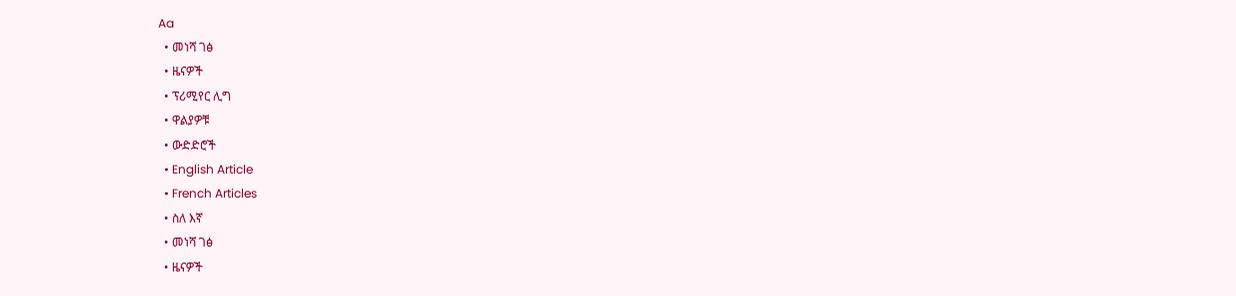Aa
  • መነሻ ገፅ
  • ዜናዎች
  • ፕሪሚየር ሊግ
  • ዋልያዎቹ
  • ውድድሮች
  • English Article
  • French Articles
  • ስለ እኛ
  • መነሻ ገፅ
  • ዜናዎች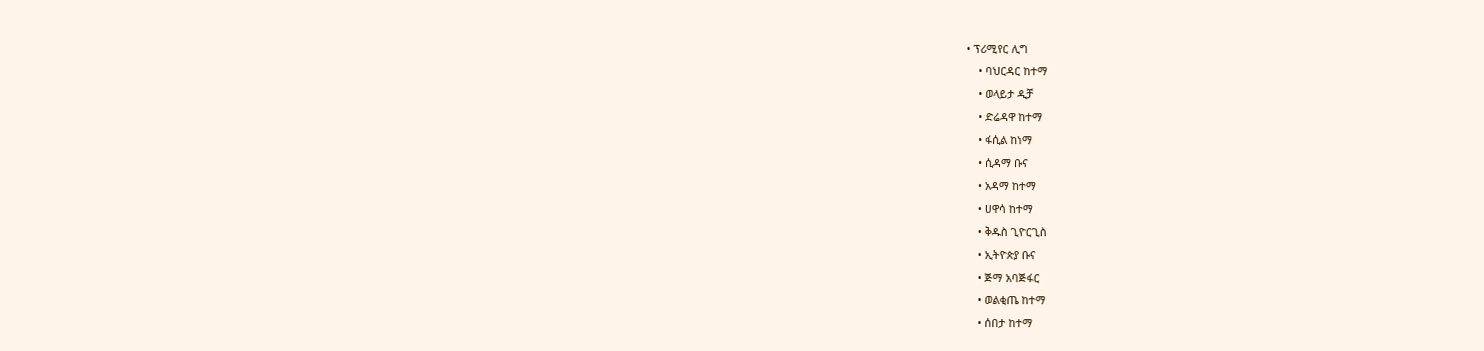• ፕሪሚየር ሊግ
    • ባህርዳር ከተማ
    • ወላይታ ዲቻ
    • ድሬዳዋ ከተማ
    • ፋሲል ከነማ
    • ሲዳማ ቡና
    • አዳማ ከተማ
    • ሀዋሳ ከተማ
    • ቅዱስ ጊዮርጊስ
    • ኢትዮጵያ ቡና
    • ጅማ አባጅፋር
    • ወልቂጤ ከተማ
    • ሰበታ ከተማ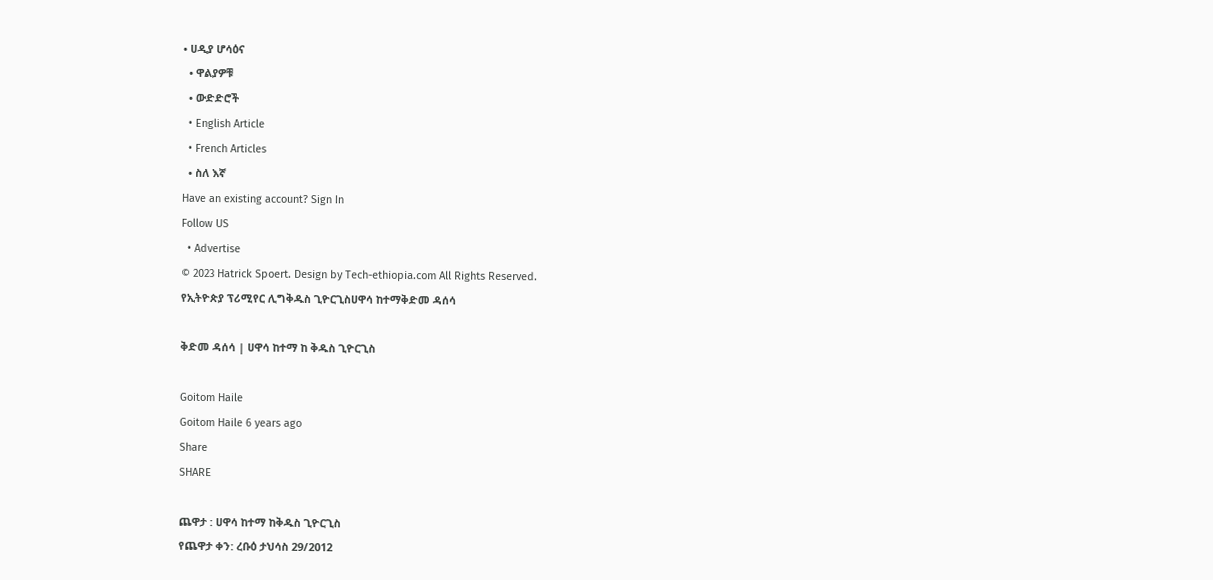• ሀዲያ ሆሳዕና
  • ዋልያዎቹ
  • ውድድሮች
  • English Article
  • French Articles
  • ስለ እኛ
Have an existing account? Sign In
Follow US
  • Advertise
© 2023 Hatrick Spoert. Design by Tech-ethiopia.com All Rights Reserved.
የኢትዮጵያ ፕሪሚየር ሊግቅዱስ ጊዮርጊስሀዋሳ ከተማቅድመ ዳሰሳ

ቅድመ ዳሰሳ | ሀዋሳ ከተማ ከ ቅዱስ ጊዮርጊስ

Goitom Haile
Goitom Haile 6 years ago
Share
SHARE

ጨዋታ : ሀዋሳ ከተማ ከቅዱስ ጊዮርጊስ
የጨዋታ ቀን: ረቡዕ ታህሳስ 29/2012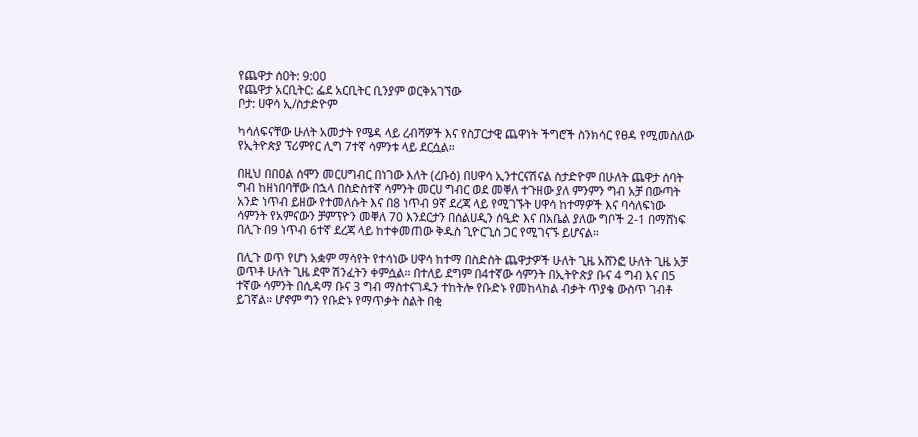የጨዋታ ሰዐት: 9:00
የጨዋታ አርቢትር: ፌደ አርቢትር ቢንያም ወርቅአገኘው
ቦታ: ሀዋሳ ኢ/ስታድዮም

ካሳለፍናቸው ሁለት አመታት የሜዳ ላይ ረብሻዎች እና የስፓርታዊ ጨዋነት ችግሮች ስንክሳር የፀዳ የሚመስለው የኢትዮጵያ ፕሪምየር ሊግ 7ተኛ ሳምንቱ ላይ ደርሷል።

በዚህ በበዐል ሰሞን መርሀግብር በነገው እለት (ረቡዕ) በሀዋሳ ኢንተርናሽናል ስታድዮም በሁለት ጨዋታ ሰባት ግብ ከዘነበባቸው በኋላ በስድስተኛ ሳምንት መርሀ ግብር ወደ መቐለ ተጉዘው ያለ ምንምን ግብ አቻ በውጣት አንድ ነጥብ ይዘው የተመለሱት እና በ8 ነጥብ 9ኛ ደረጃ ላይ የሚገኙት ሀዋሳ ከተማዎች እና ባሳለፍነው ሳምንት የአምናውን ቻምፕዮን መቐለ 70 እንደርታን በሰልሀዲን ሰዒድ እና በአቤል ያለው ግቦች 2-1 በማሸነፍ በሊጉ በ9 ነጥብ 6ተኛ ደረጃ ላይ ከተቀመጠው ቅዱስ ጊዮርጊስ ጋር የሚገናኙ ይሆናል።

በሊጉ ወጥ የሆነ አቋም ማሳየት የተሳነው ሀዋሳ ከተማ በስድስት ጨዋታዎች ሁለት ጊዜ አሸንፎ ሁለት ጊዜ አቻ ወጥቶ ሁለት ጊዜ ደሞ ሽንፈትን ቀምሷል። በተለይ ደግም በ4ተኛው ሳምንት በኢትዮጵያ ቡና 4 ግብ እና በ5 ተኛው ሳምንት በሲዳማ ቡና 3 ግብ ማስተናገዱን ተከትሎ የቡድኑ የመከላከል ብቃት ጥያቄ ውስጥ ገብቶ ይገኛል። ሆኖም ግን የቡድኑ የማጥቃት ስልት በቂ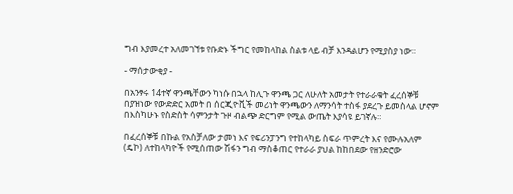ግብ እያመረተ አለመገኘቱ የቡድኑ ችግር የመከላከል ስልቱ ላይ ብቻ እንዳልሆን የሚያስያ ነው።

- ማሰታውቂያ -

በአንፃሩ 14ተኛ ዋንጫቸውን ካነሱ በኋላ ከሊጉ ዋንጫ ጋር ለሁለት አመታት የተራራቁት ፈረሰኞቹ በያዝነው የውድድር አመት በ ሰርጂዮቪች መሪነት ዋንጫውን ለማንሳት ተስፋ ያደረጉ ይመስላል ሆኖም በእስካሁኑ የስድስት ሳምንታት ጉዞ ብልጭ ድርግም የሚል ውጤት እያሳዩ ይገኛሉ።

በፈረሰኞቹ በኩል የአስቻለው ታመነ እና የፍሪንፓንግ የተከላካይ ስፍራ ጥምረት እና የሙሉአለም (ዴኮ) ለተከላካዮች የሚሰጠው ሽፋን ግብ ማስቆጠር የተራራ ያህል ከከበደው የዘንድሮው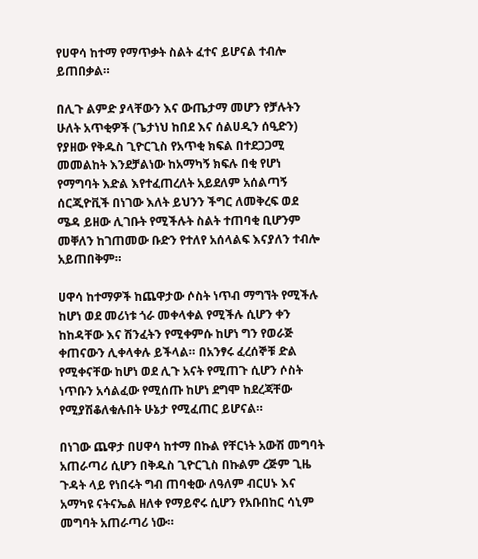የሀዋሳ ከተማ የማጥቃት ስልት ፈተና ይሆናል ተብሎ ይጠበቃል።

በሊጉ ልምድ ያላቸውን እና ውጤታማ መሆን የቻሉትን ሁለት አጥቂዎች (ጌታነህ ከበደ እና ሰልሀዲን ሰዒድን) የያዘው የቅዱስ ጊዮርጊስ የአጥቂ ክፍል በተደጋጋሚ መመልከት እንደቻልነው ከአማካኝ ክፍሉ በቂ የሆነ የማግባት እድል እየተፈጠረለት አይደለም አሰልጣኝ ሰርጂዮቪች በነገው እለት ይህንን ችግር ለመቅረፍ ወደ ሜዳ ይዘው ሊገቡት የሚችሉት ስልት ተጠባቂ ቢሆንም መቐለን ከገጠመው ቡድን የተለየ አሰላልፍ እናያለን ተብሎ አይጠበቅም።

ሀዋሳ ከተማዎች ከጨዋታው ሶስት ነጥብ ማግኘት የሚችሉ ከሆነ ወደ መሪነቱ ጎራ መቀላቀል የሚችሉ ሲሆን ቀን ከከዳቸው እና ሽንፈትን የሚቀምሱ ከሆነ ግን የወራጅ ቀጠናውን ሊቀላቀሉ ይችላል። በአንፃሩ ፈረሰኞቹ ድል የሚቀናቸው ከሆነ ወደ ሊጉ አናት የሚጠጉ ሲሆን ሶስት ነጥቡን አሳልፈው የሚሰጡ ከሆነ ደግሞ ከደረጃቸው የሚያሽቆለቁሉበት ሁኔታ የሚፈጠር ይሆናል።

በነገው ጨዋታ በሀዋሳ ከተማ በኩል የቸርነት አውሽ መግባት አጠራጣሪ ሲሆን በቅዱስ ጊዮርጊስ በኩልም ረጅም ጊዜ ጉዳት ላይ የነበሩት ግብ ጠባቂው ለዓለም ብርሀኑ እና አማካዩ ናትናኤል ዘለቀ የማይኖሩ ሲሆን የአቡበከር ሳኒም መግባት አጠራጣሪ ነው።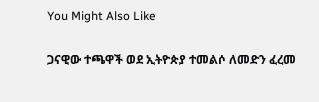You Might Also Like

ጋናዊው ተጫዋች ወደ ኢትዮጵያ ተመልሶ ለመድን ፈረመ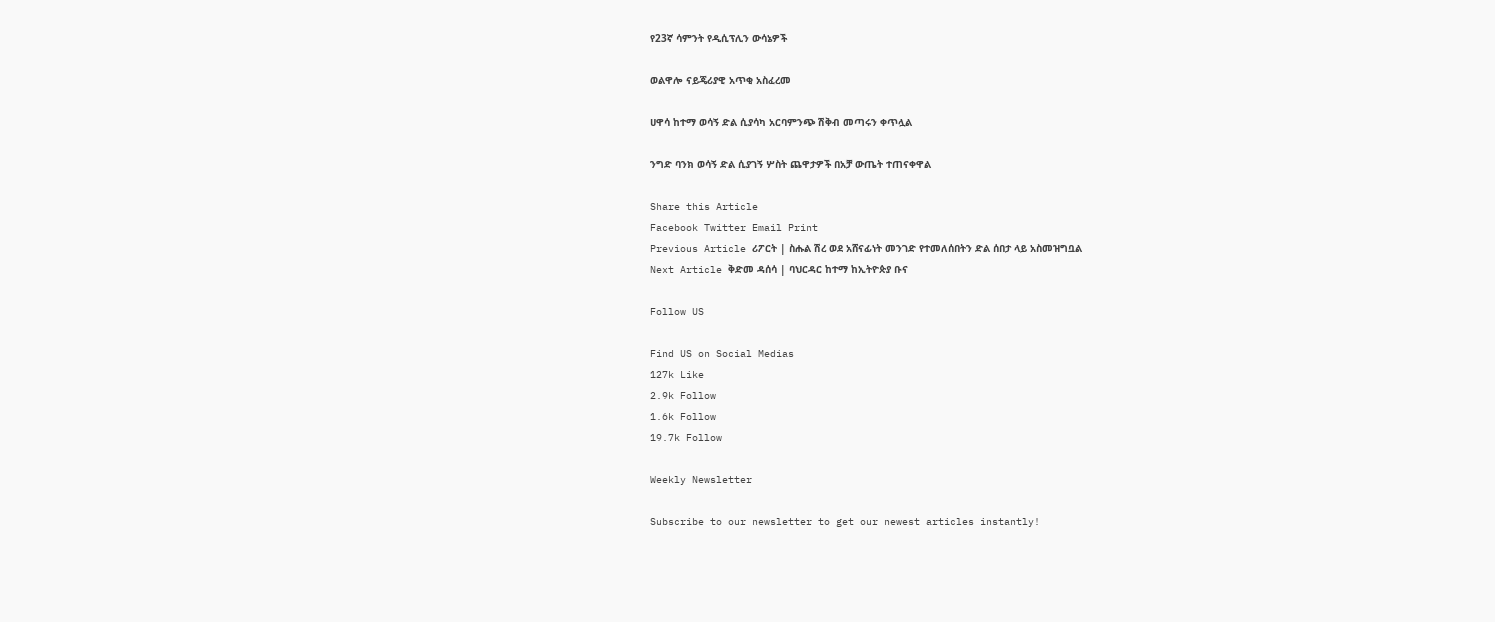የ23ኛ ሳምንት የዲሲፕሊን ውሳኔዎች

ወልዋሎ ናይጄሪያዊ አጥቂ አስፈረመ

ሀዋሳ ከተማ ወሳኝ ድል ሲያሳካ አርባምንጭ ሽቅብ መጣሩን ቀጥሏል

ንግድ ባንክ ወሳኝ ድል ሲያገኝ ሦስት ጨዋታዎች በአቻ ውጤት ተጠናቀዋል

Share this Article
Facebook Twitter Email Print
Previous Article ሪፖርት | ስሑል ሽረ ወደ አሸናፊነት መንገድ የተመለሰበትን ድል ሰበታ ላይ አስመዝግቧል
Next Article ቅድመ ዳሰሳ | ባህርዳር ከተማ ከኢትዮጵያ ቡና

Follow US

Find US on Social Medias
127k Like
2.9k Follow
1.6k Follow
19.7k Follow

Weekly Newsletter

Subscribe to our newsletter to get our newest articles instantly!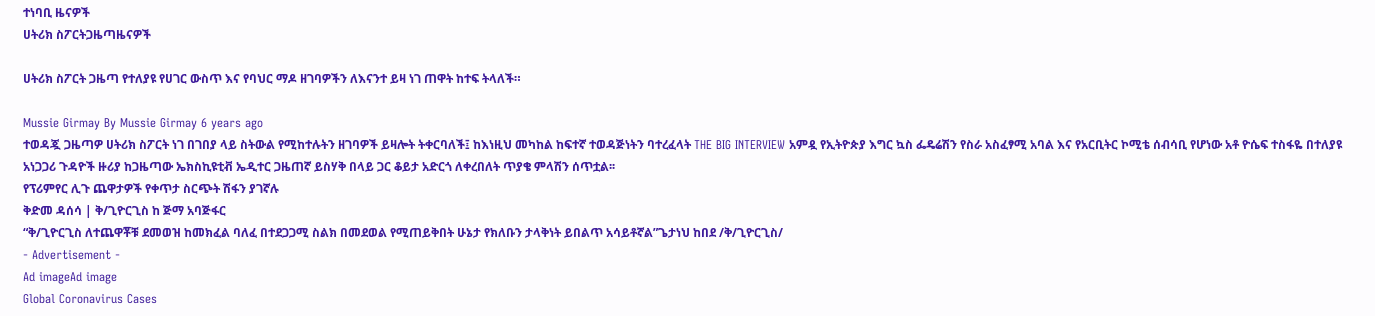ተነባቢ ዜናዎች
ሀትሪክ ስፖርትጋዜጣዜናዎች

ሀትሪክ ስፖርት ጋዜጣ የተለያዩ የሀገር ውስጥ እና የባህር ማዶ ዘገባዎችን ለእናንተ ይዛ ነገ ጠዋት ከተፍ ትላለች።

Mussie Girmay By Mussie Girmay 6 years ago
ተወዳጇ ጋዜጣዎ ሀትሪክ ስፖርት ነገ በገበያ ላይ ስትውል የሚከተሉትን ዘገባዎች ይዛሎት ትቀርባለች፤ ከእነዚህ መካከል ከፍተኛ ተወዳጅነትን ባተረፈላት THE BIG INTERVIEW አምዷ የኢትዮጵያ እግር ኳስ ፌዴሬሽን የስራ አስፈፃሚ አባል እና የአርቢትር ኮሚቴ ሰብሳቢ የሆነው አቶ ዮሴፍ ተስፋዬ በተለያዩ አነጋጋሪ ጉዳዮች ዙሪያ ከጋዜጣው ኤክስኪዩቲቭ ኤዲተር ጋዜጠኛ ይስሃቅ በላይ ጋር ቆይታ አድርጎ ለቀረበለት ጥያቄ ምላሽን ሰጥቷል፡፡
የፕሪምየር ሊጉ ጨዋታዎች የቀጥታ ስርጭት ሽፋን ያገኛሉ
ቅድመ ዳሰሳ | ቅ/ጊዮርጊስ ከ ጅማ አባጅፋር
“ቅ/ጊዮርጊስ ለተጨዋቾቹ ደመወዝ ከመክፈል ባለፈ በተደጋጋሚ ስልክ በመደወል የሚጠይቅበት ሁኔታ የክለቡን ታላቅነት ይበልጥ አሳይቶኛል”ጌታነህ ከበደ /ቅ/ጊዮርጊስ/
- Advertisement -
Ad imageAd image
Global Coronavirus Cases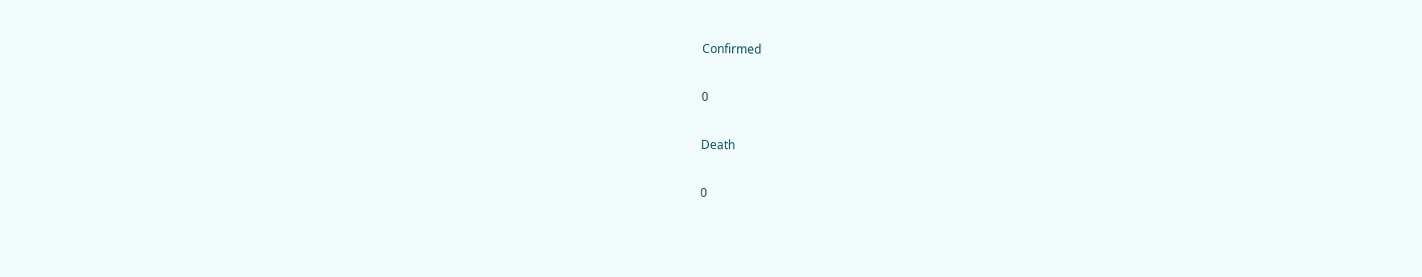Confirmed

0

Death

0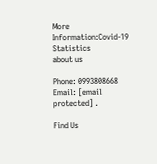More Information:Covid-19 Statistics
about us

Phone: 0993808668 Email: [email protected] .

Find Us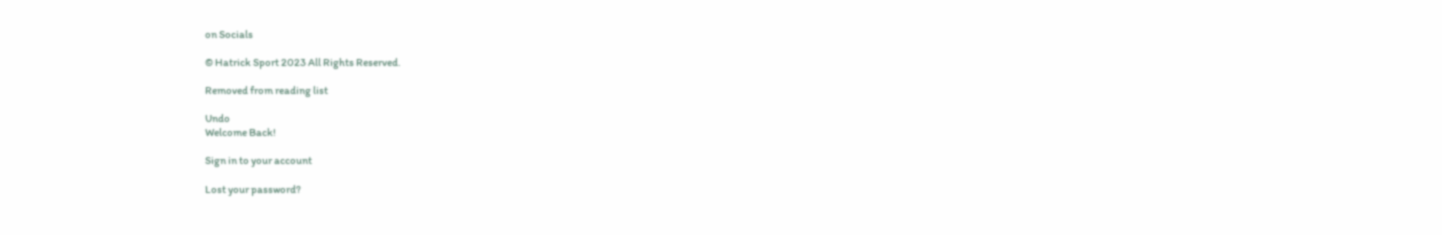on Socials

© Hatrick Sport 2023 All Rights Reserved.

Removed from reading list

Undo
Welcome Back!

Sign in to your account

Lost your password?